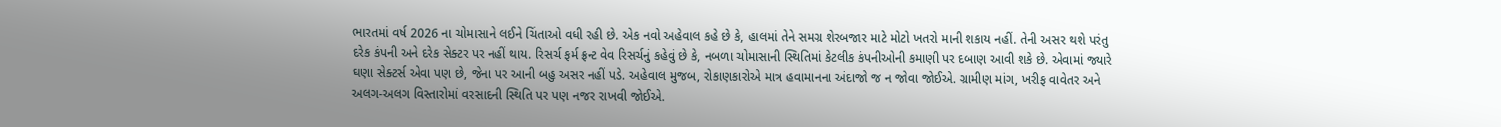ભારતમાં વર્ષ 2026 ના ચોમાસાને લઈને ચિંતાઓ વધી રહી છે. એક નવો અહેવાલ કહે છે કે, હાલમાં તેને સમગ્ર શેરબજાર માટે મોટો ખતરો માની શકાય નહીં. તેની અસર થશે પરંતુ દરેક કંપની અને દરેક સેક્ટર પર નહીં થાય. રિસર્ચ ફર્મ ફ્રન્ટ વેવ રિસર્ચનું કહેવું છે કે, નબળા ચોમાસાની સ્થિતિમાં કેટલીક કંપનીઓની કમાણી પર દબાણ આવી શકે છે. એવામાં જ્યારે ઘણા સેક્ટર્સ એવા પણ છે, જેના પર આની બહુ અસર નહીં પડે. અહેવાલ મુજબ, રોકાણકારોએ માત્ર હવામાનના અંદાજો જ ન જોવા જોઈએ. ગ્રામીણ માંગ, ખરીફ વાવેતર અને અલગ-અલગ વિસ્તારોમાં વરસાદની સ્થિતિ પર પણ નજર રાખવી જોઈએ.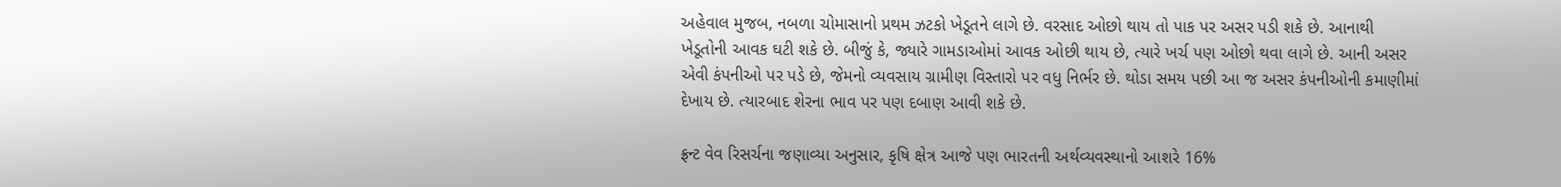અહેવાલ મુજબ, નબળા ચોમાસાનો પ્રથમ ઝટકો ખેડૂતને લાગે છે. વરસાદ ઓછો થાય તો પાક પર અસર પડી શકે છે. આનાથી ખેડૂતોની આવક ઘટી શકે છે. બીજું કે, જ્યારે ગામડાઓમાં આવક ઓછી થાય છે, ત્યારે ખર્ચ પણ ઓછો થવા લાગે છે. આની અસર એવી કંપનીઓ પર પડે છે, જેમનો વ્યવસાય ગ્રામીણ વિસ્તારો પર વધુ નિર્ભર છે. થોડા સમય પછી આ જ અસર કંપનીઓની કમાણીમાં દેખાય છે. ત્યારબાદ શેરના ભાવ પર પણ દબાણ આવી શકે છે.

ફ્રન્ટ વેવ રિસર્ચના જણાવ્યા અનુસાર, કૃષિ ક્ષેત્ર આજે પણ ભારતની અર્થવ્યવસ્થાનો આશરે 16%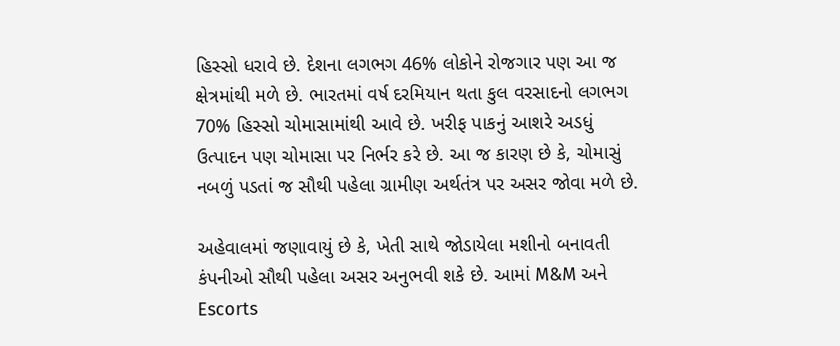હિસ્સો ધરાવે છે. દેશના લગભગ 46% લોકોને રોજગાર પણ આ જ ક્ષેત્રમાંથી મળે છે. ભારતમાં વર્ષ દરમિયાન થતા કુલ વરસાદનો લગભગ 70% હિસ્સો ચોમાસામાંથી આવે છે. ખરીફ પાકનું આશરે અડધું ઉત્પાદન પણ ચોમાસા પર નિર્ભર કરે છે. આ જ કારણ છે કે, ચોમાસું નબળું પડતાં જ સૌથી પહેલા ગ્રામીણ અર્થતંત્ર પર અસર જોવા મળે છે.

અહેવાલમાં જણાવાયું છે કે, ખેતી સાથે જોડાયેલા મશીનો બનાવતી કંપનીઓ સૌથી પહેલા અસર અનુભવી શકે છે. આમાં M&M અને Escorts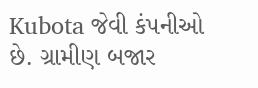Kubota જેવી કંપનીઓ છે. ગ્રામીણ બજાર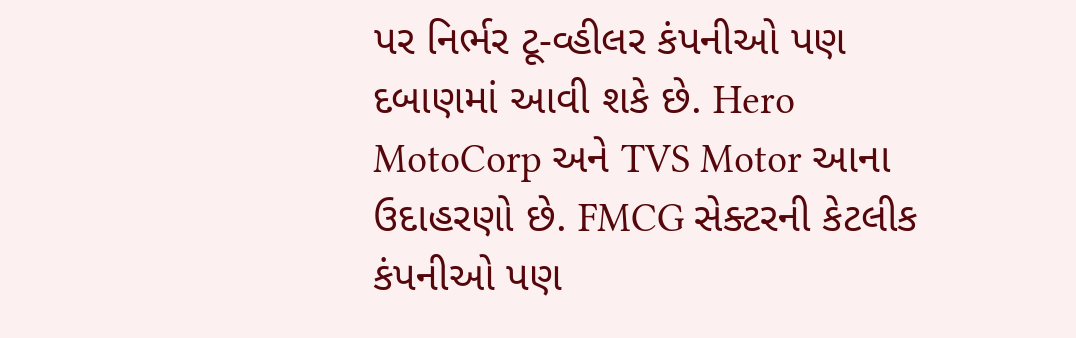પર નિર્ભર ટૂ-વ્હીલર કંપનીઓ પણ દબાણમાં આવી શકે છે. Hero MotoCorp અને TVS Motor આના ઉદાહરણો છે. FMCG સેક્ટરની કેટલીક કંપનીઓ પણ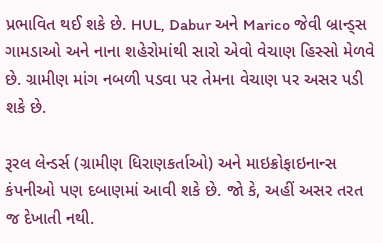પ્રભાવિત થઈ શકે છે. HUL, Dabur અને Marico જેવી બ્રાન્ડ્સ ગામડાઓ અને નાના શહેરોમાંથી સારો એવો વેચાણ હિસ્સો મેળવે છે. ગ્રામીણ માંગ નબળી પડવા પર તેમના વેચાણ પર અસર પડી શકે છે.

રૂરલ લેન્ડર્સ (ગ્રામીણ ધિરાણકર્તાઓ) અને માઇક્રોફાઇનાન્સ કંપનીઓ પણ દબાણમાં આવી શકે છે. જો કે, અહીં અસર તરત જ દેખાતી નથી.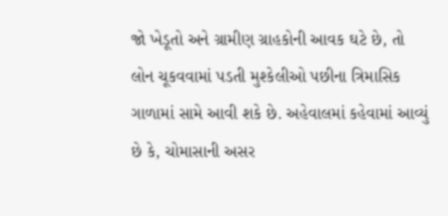જો ખેડૂતો અને ગ્રામીણ ગ્રાહકોની આવક ઘટે છે, તો લોન ચૂકવવામાં પડતી મુશ્કેલીઓ પછીના ત્રિમાસિક ગાળામાં સામે આવી શકે છે. અહેવાલમાં કહેવામાં આવ્યું છે કે, ચોમાસાની અસર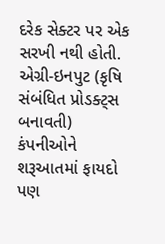દરેક સેક્ટર પર એક સરખી નથી હોતી. એગ્રી-ઇનપુટ (કૃષિ સંબંધિત પ્રોડક્ટ્સ બનાવતી) કંપનીઓને શરૂઆતમાં ફાયદો પણ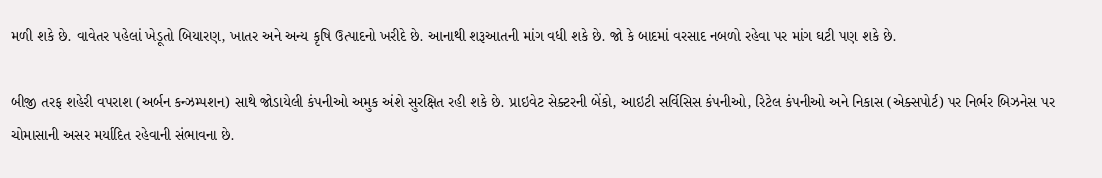મળી શકે છે. વાવેતર પહેલાં ખેડૂતો બિયારણ, ખાતર અને અન્ય કૃષિ ઉત્પાદનો ખરીદે છે. આનાથી શરૂઆતની માંગ વધી શકે છે. જો કે બાદમાં વરસાદ નબળો રહેવા પર માંગ ઘટી પણ શકે છે.

બીજી તરફ શહેરી વપરાશ (અર્બન કન્ઝમ્પશન) સાથે જોડાયેલી કંપનીઓ અમુક અંશે સુરક્ષિત રહી શકે છે. પ્રાઇવેટ સેક્ટરની બેંકો, આઇટી સર્વિસિસ કંપનીઓ, રિટેલ કંપનીઓ અને નિકાસ (એક્સપોર્ટ) પર નિર્ભર બિઝનેસ પર ચોમાસાની અસર મર્યાદિત રહેવાની સંભાવના છે.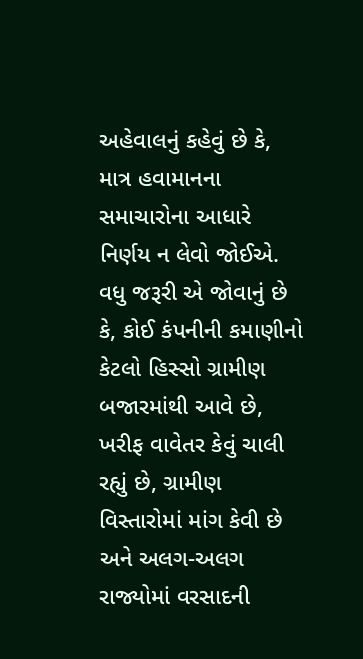અહેવાલનું કહેવું છે કે, માત્ર હવામાનના સમાચારોના આધારે નિર્ણય ન લેવો જોઈએ. વધુ જરૂરી એ જોવાનું છે કે, કોઈ કંપનીની કમાણીનો કેટલો હિસ્સો ગ્રામીણ બજારમાંથી આવે છે, ખરીફ વાવેતર કેવું ચાલી રહ્યું છે, ગ્રામીણ વિસ્તારોમાં માંગ કેવી છે અને અલગ-અલગ રાજ્યોમાં વરસાદની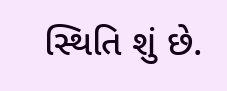સ્થિતિ શું છે.